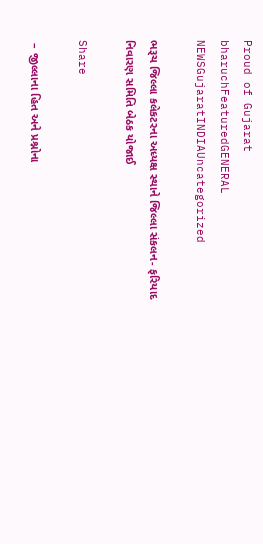Proud of Gujarat
bharuchFeaturedGENERAL NEWSGujaratINDIAUncategorized

ભરૂચ જિલ્લા કલેકટરના અધ્યક્ષ સ્થાને જિલ્લા સંકલન- ફરિયાદ નિવારણ સમિતિ બેઠક યોજાઈ

Share

 – જીલ્લાના હિત અને પ્રશ્નોના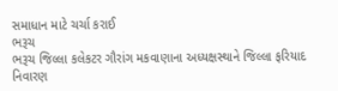સમાધાન માટે ચર્ચા કરાઈ
ભરૂચ
ભરૂચ જિલ્લા કલેકટર ગૌરાંગ મકવાણાના અધ્યક્ષસ્થાને જિલ્લા ફરિયાદ નિવારણ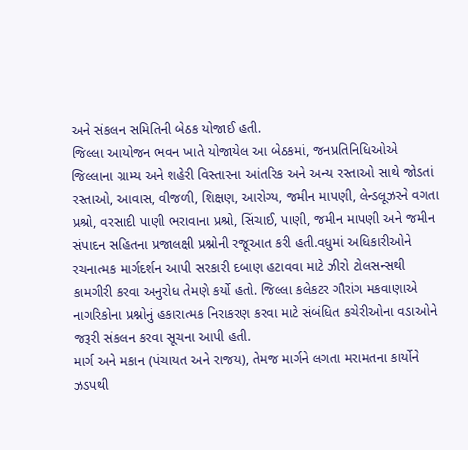અને સંકલન સમિતિની બેઠક યોજાઈ હતી.
જિલ્લા આયોજન ભવન ખાતે યોજાયેલ આ બેઠકમાં, જનપ્રતિનિધિઓએ  જિલ્લાના ગ્રામ્ય અને શહેરી વિસ્તારના આંતરિક અને અન્ય રસ્તાઓ સાથે જોડતાં રસ્તાઓ, આવાસ, વીજળી, શિક્ષણ, આરોગ્ય, જમીન માપણી, લેન્ડલૂઝરને વગતા પ્રશ્રો, વરસાદી પાણી ભરાવાના પ્રશ્રો, સિંચાઈ, પાણી, જમીન માપણી અને જમીન સંપાદન સહિતના પ્રજાલક્ષી પ્રશ્નોની રજૂઆત કરી હતી.વધુમાં અધિકારીઓને રચનાત્મક માર્ગદર્શન આપી સરકારી દબાણ હટાવવા માટે ઝીરો ટોલસન્સથી કામગીરી કરવા અનુરોધ તેમણે કર્યો હતો. જિલ્લા કલેકટર ગૌરાંગ મકવાણાએ નાગરિકોના પ્રશ્નોનું હકારાત્મક નિરાકરણ કરવા માટે સંબંધિત કચેરીઓના વડાઓને જરૂરી સંકલન કરવા સૂચના આપી હતી.
માર્ગ અને મકાન (પંચાયત અને રાજય), તેમજ માર્ગને લગતા મરામતના કાર્યોને ઝડપથી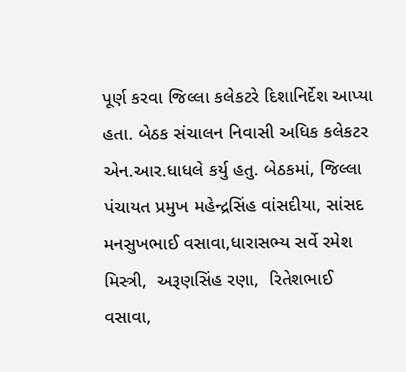પૂર્ણ કરવા જિલ્લા કલેકટરે દિશાનિર્દેશ આપ્યા હતા. બેઠક સંચાલન નિવાસી અધિક કલેકટર એન.આર.ધાધલે કર્યુ હતુ. બેઠકમાં, જિલ્લા પંચાયત પ્રમુખ મહેન્દ્રસિંહ વાંસદીયા, સાંસદ મનસુખભાઈ વસાવા,ધારાસભ્ય સર્વે રમેશ મિસ્ત્રી,  અરૂણસિંહ રણા,  રિતેશભાઈ વસાવા,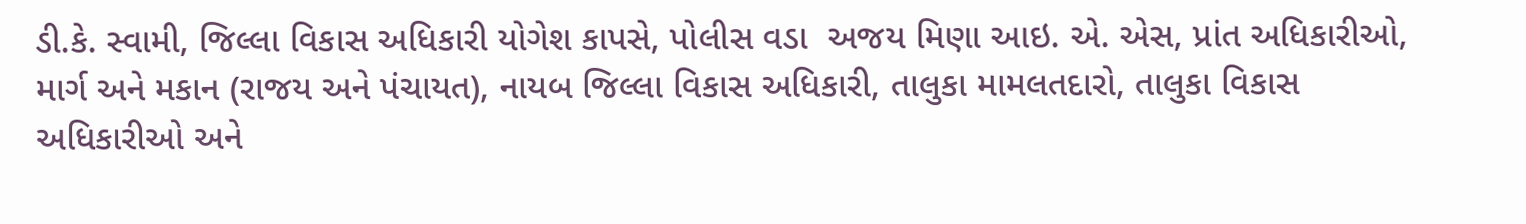ડી.કે. સ્વામી, જિલ્લા વિકાસ અધિકારી યોગેશ કાપસે, પોલીસ વડા  અજય મિણા આઇ. એ. એસ, પ્રાંત અધિકારીઓ, માર્ગ અને મકાન (રાજય અને પંચાયત), નાયબ જિલ્લા વિકાસ અધિકારી, તાલુકા મામલતદારો, તાલુકા વિકાસ અધિકારીઓ અને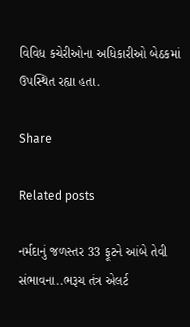વિવિધ કચેરીઓના અધિકારીઓ બેઠકમાં ઉપસ્થિત રહ્યા હતા.

Share

Related posts

નર્મદાનું જળસ્તર 33 ફૂટને આંબે તેવી સંભાવના..ભરૂચ તંત્ર એલર્ટ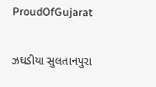ProudOfGujarat

ઝઘડીયા સુલતાનપુરા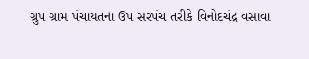ગ્રુપ ગ્રામ પંચાયતના ઉપ સરપંચ તરીકે વિનોદચંદ્ર વસાવા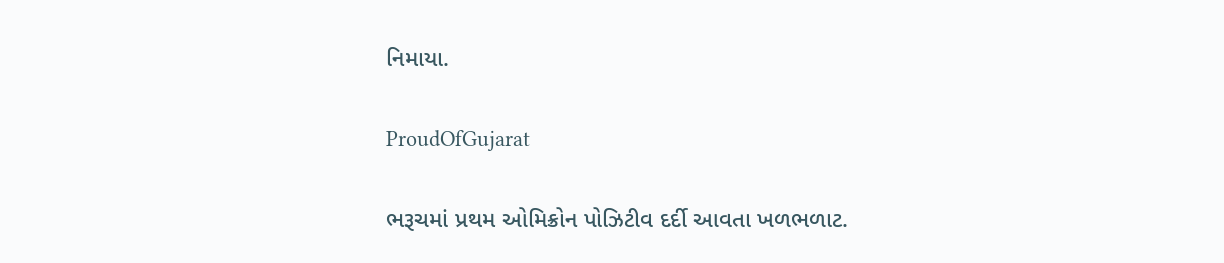નિમાયા.

ProudOfGujarat

ભરૂચમાં પ્રથમ ઓમિક્રોન પોઝિટીવ દર્દી આવતા ખળભળાટ.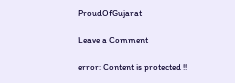ProudOfGujarat

Leave a Comment

error: Content is protected !!